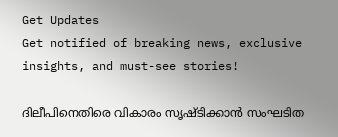Get Updates
Get notified of breaking news, exclusive insights, and must-see stories!

ദിലീപിനെതിരെ വികാരം സൃഷ്ടിക്കാൻ സംഘടിത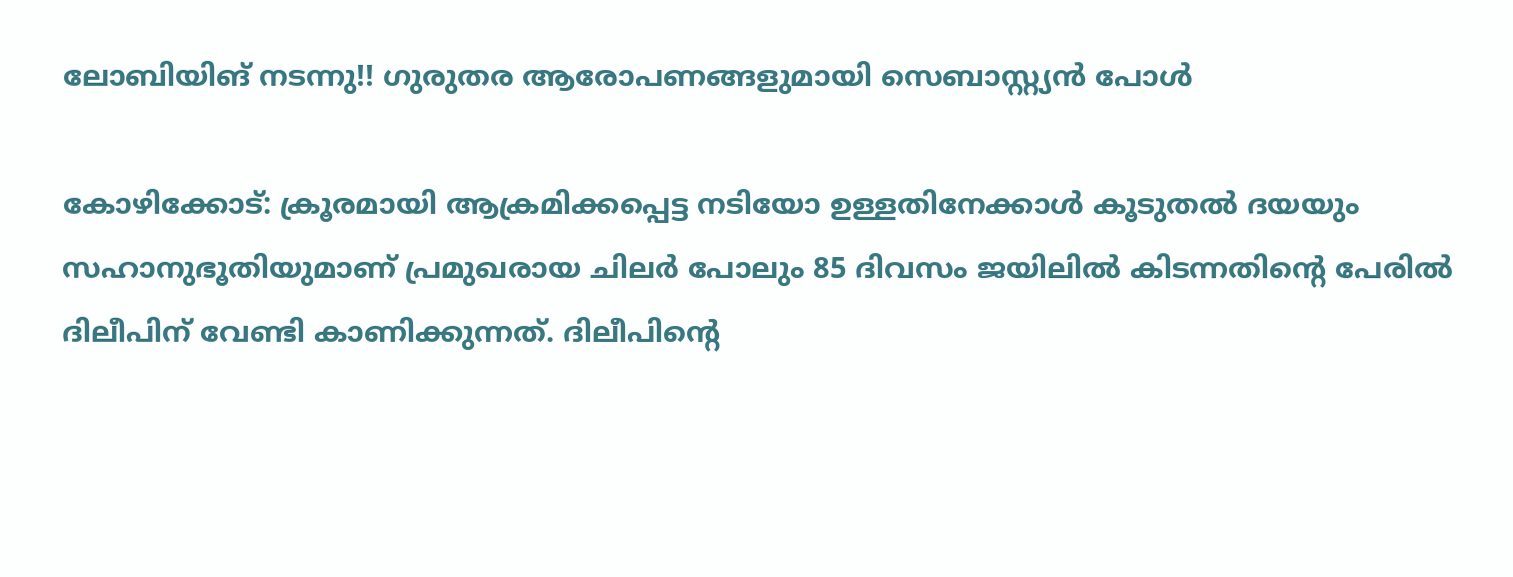ലോബിയിങ് നടന്നു!! ഗുരുതര ആരോപണങ്ങളുമായി സെബാസ്റ്റ്യൻ പോൾ

കോഴിക്കോട്: ക്രൂരമായി ആക്രമിക്കപ്പെട്ട നടിയോ ഉള്ളതിനേക്കാള്‍ കൂടുതല്‍ ദയയും സഹാനുഭൂതിയുമാണ് പ്രമുഖരായ ചിലര്‍ പോലും 85 ദിവസം ജയിലില്‍ കിടന്നതിന്റെ പേരില്‍ ദിലീപിന് വേണ്ടി കാണിക്കുന്നത്. ദിലീപിന്റെ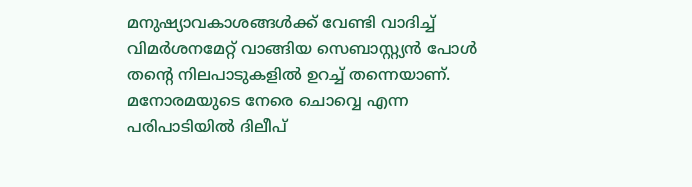മനുഷ്യാവകാശങ്ങള്‍ക്ക് വേണ്ടി വാദിച്ച് വിമര്‍ശനമേറ്റ് വാങ്ങിയ സെബാസ്റ്റ്യന്‍ പോള്‍ തന്റെ നിലപാടുകളില്‍ ഉറച്ച് തന്നെയാണ്. മനോരമയുടെ നേരെ ചൊവ്വെ എന്ന പരിപാടിയില്‍ ദിലീപ്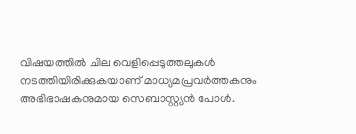വിഷയത്തില്‍ ചില വെളിപ്പെടുത്തലുകള്‍ നടത്തിയിരിക്കുകയാണ് മാധ്യമപ്രവര്‍ത്തകനും അഭിഭാഷകനുമായ സെബാസ്റ്റ്യന്‍ പോള്‍.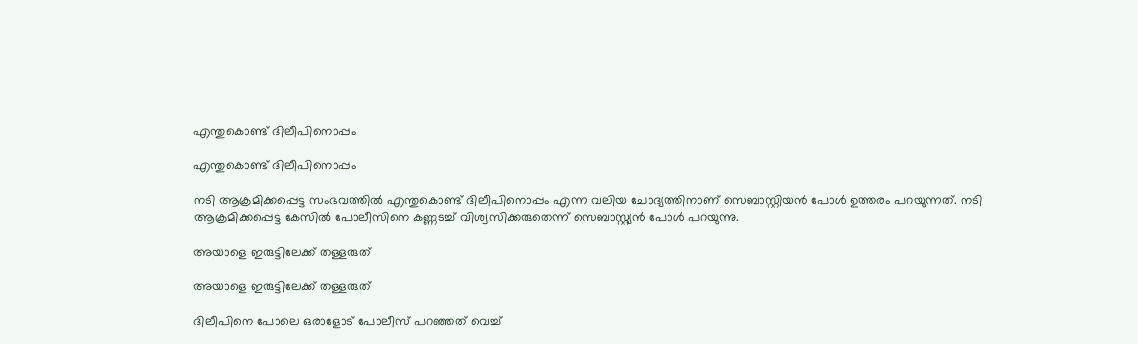എന്തുകൊണ്ട് ദിലീപിനൊപ്പം

എന്തുകൊണ്ട് ദിലീപിനൊപ്പം

നടി ആക്രമിക്കപ്പെട്ട സംഭവത്തില്‍ എന്തുകൊണ്ട് ദിലീപിനൊപ്പം എന്ന വലിയ ചോദ്യത്തിനാണ് സെബാസ്റ്റിയന്‍ പോള്‍ ഉത്തരം പറയുന്നത്. നടി ആക്രമിക്കപ്പെട്ട കേസില്‍ പോലീസിനെ കണ്ണടച്ച് വിശ്വസിക്കരുതെന്ന് സെബാസ്റ്റ്യന്‍ പോള്‍ പറയുന്നു.

അയാളെ ഇരുട്ടിലേക്ക് തള്ളരുത്

അയാളെ ഇരുട്ടിലേക്ക് തള്ളരുത്

ദിലീപിനെ പോലെ ഒരാളോട് പോലീസ് പറഞ്ഞത് വെച്ച്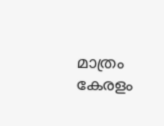മാത്രം കേരളം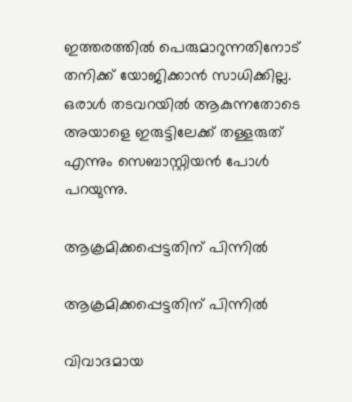ഇത്തരത്തില്‍ പെരുമാറുന്നതിനോട് തനിക്ക് യോജിക്കാന്‍ സാധിക്കില്ല. ഒരാള്‍ തടവറയില്‍ ആകുന്നതോടെ അയാളെ ഇരുട്ടിലേക്ക് തള്ളരുത് എന്നും സെബാസ്റ്റിയന്‍ പോള്‍ പറയുന്നു.

ആക്രമിക്കപ്പെട്ടതിന് പിന്നില്‍

ആക്രമിക്കപ്പെട്ടതിന് പിന്നില്‍

വിവാദമായ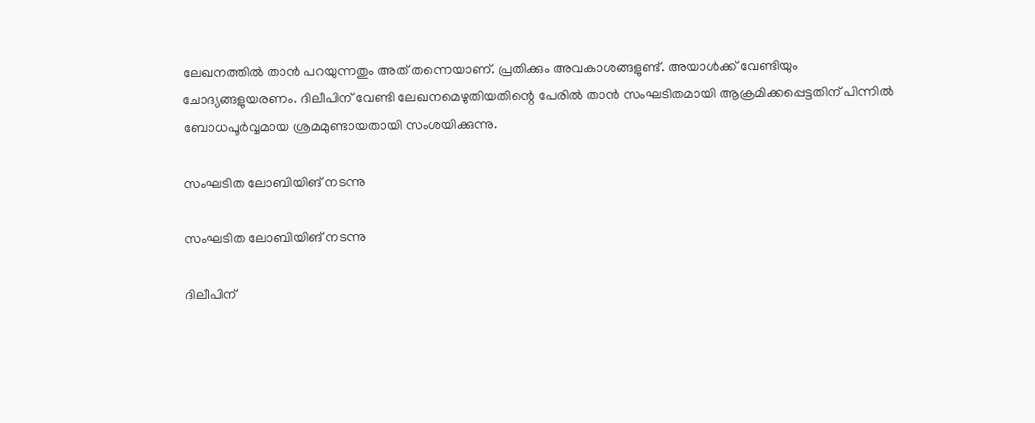ലേഖനത്തില്‍ താന്‍ പറയുന്നതും അത് തന്നെയാണ്. പ്രതിക്കും അവകാശങ്ങളുണ്ട്. അയാള്‍ക്ക് വേണ്ടിയും ചോദ്യങ്ങളുയരണം. ദിലീപിന് വേണ്ടി ലേഖനമെഴുതിയതിന്റെ പേരില്‍ താന്‍ സംഘടിതമായി ആക്രമിക്കപ്പെട്ടതിന് പിന്നില്‍ ബോധപൂര്‍വ്വമായ ശ്രമമുണ്ടായതായി സംശയിക്കുന്നു.

സംഘടിത ലോബിയിങ് നടന്നു

സംഘടിത ലോബിയിങ് നടന്നു

ദിലീപിന്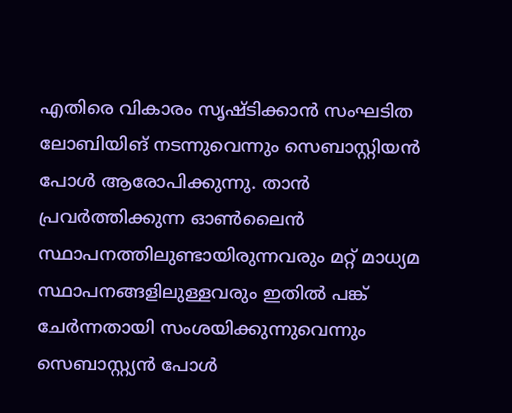എതിരെ വികാരം സൃഷ്ടിക്കാന്‍ സംഘടിത ലോബിയിങ് നടന്നുവെന്നും സെബാസ്റ്റിയന്‍ പോള്‍ ആരോപിക്കുന്നു. താന്‍ പ്രവര്‍ത്തിക്കുന്ന ഓണ്‍ലൈന്‍ സ്ഥാപനത്തിലുണ്ടായിരുന്നവരും മറ്റ് മാധ്യമ സ്ഥാപനങ്ങളിലുള്ളവരും ഇതില്‍ പങ്ക് ചേര്‍ന്നതായി സംശയിക്കുന്നുവെന്നും സെബാസ്റ്റ്യന്‍ പോള്‍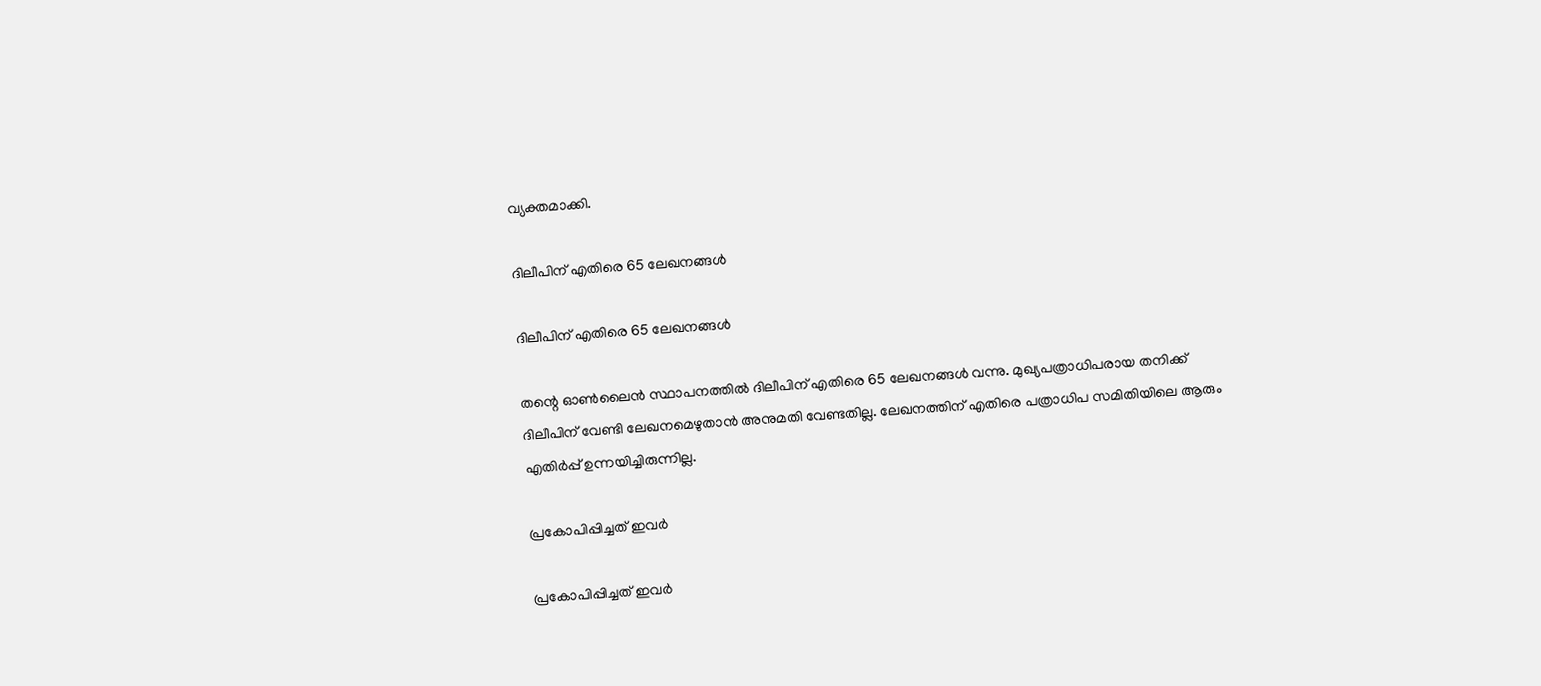വ്യക്തമാക്കി.

ദിലീപിന് എതിരെ 65 ലേഖനങ്ങള്‍

ദിലീപിന് എതിരെ 65 ലേഖനങ്ങള്‍

തന്റെ ഓണ്‍ലൈന്‍ സ്ഥാപനത്തില്‍ ദിലീപിന് എതിരെ 65 ലേഖനങ്ങള്‍ വന്നു. മുഖ്യപത്രാധിപരായ തനിക്ക് ദിലീപിന് വേണ്ടി ലേഖനമെഴുതാന്‍ അനുമതി വേണ്ടതില്ല. ലേഖനത്തിന് എതിരെ പത്രാധിപ സമിതിയിലെ ആരും എതിര്‍പ്പ് ഉന്നയിച്ചിരുന്നില്ല.

പ്രകോപിപ്പിച്ചത് ഇവർ

പ്രകോപിപ്പിച്ചത് ഇവർ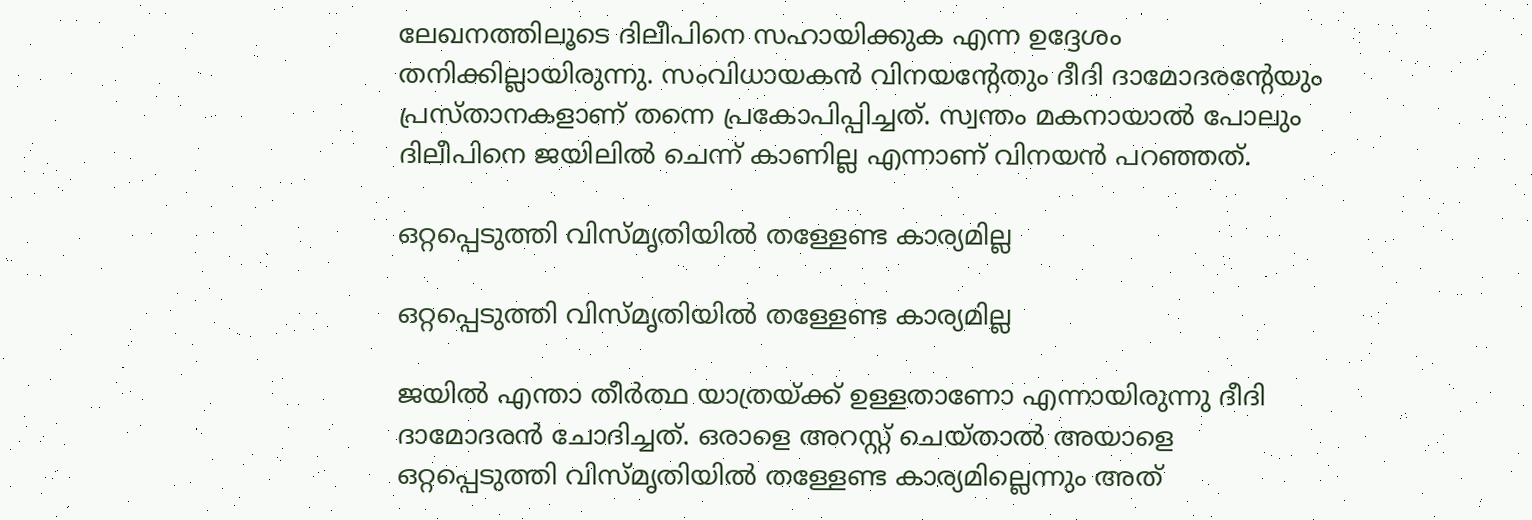ലേഖനത്തിലൂടെ ദിലീപിനെ സഹായിക്കുക എന്ന ഉദ്ദേശം തനിക്കില്ലായിരുന്നു. സംവിധായകന്‍ വിനയന്റേതും ദീദി ദാമോദരന്റേയും പ്രസ്താനകളാണ് തന്നെ പ്രകോപിപ്പിച്ചത്. സ്വന്തം മകനായാല്‍ പോലും ദിലീപിനെ ജയിലില്‍ ചെന്ന് കാണില്ല എന്നാണ് വിനയന്‍ പറഞ്ഞത്.

ഒറ്റപ്പെടുത്തി വിസ്മൃതിയില്‍ തള്ളേണ്ട കാര്യമില്ല

ഒറ്റപ്പെടുത്തി വിസ്മൃതിയില്‍ തള്ളേണ്ട കാര്യമില്ല

ജയില്‍ എന്താ തീര്‍ത്ഥ യാത്രയ്ക്ക് ഉള്ളതാണോ എന്നായിരുന്നു ദീദി ദാമോദരന്‍ ചോദിച്ചത്. ഒരാളെ അറസ്റ്റ് ചെയ്താല്‍ അയാളെ ഒറ്റപ്പെടുത്തി വിസ്മൃതിയില്‍ തള്ളേണ്ട കാര്യമില്ലെന്നും അത്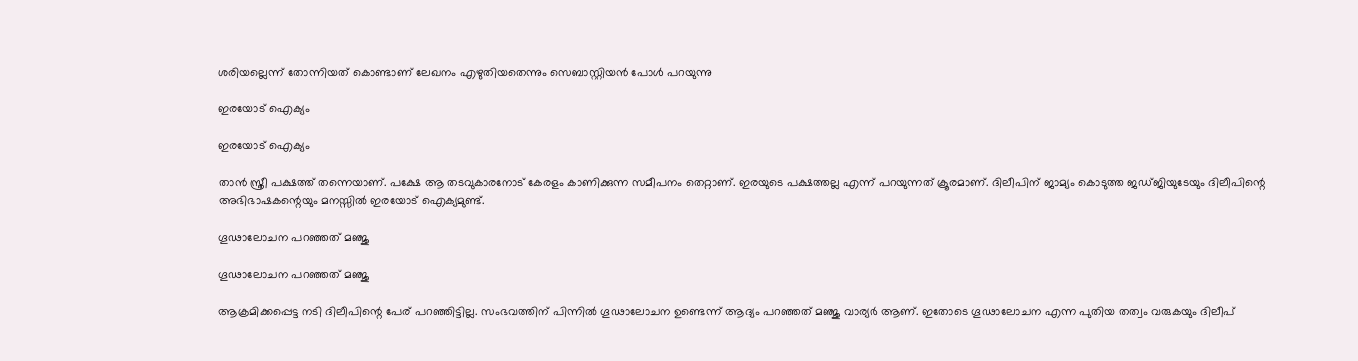ശരിയല്ലെന്ന് തോന്നിയത് കൊണ്ടാണ് ലേഖനം എഴുതിയതെന്നും സെബാസ്റ്റിയന്‍ പോള്‍ പറയുന്നു

ഇരയോട് ഐക്യം

ഇരയോട് ഐക്യം

താന്‍ സ്ത്രീ പക്ഷത്ത് തന്നെയാണ്. പക്ഷേ ആ തടവുകാരനോട് കേരളം കാണിക്കുന്ന സമീപനം തെറ്റാണ്. ഇരയുടെ പക്ഷത്തല്ല എന്ന് പറയുന്നത് ക്രൂരമാണ്. ദിലീപിന് ജാമ്യം കൊടുത്ത ജഡ്ജിയുടേയും ദിലീപിന്റെ അഭിഭാഷകന്റെയും മനസ്സില്‍ ഇരയോട് ഐക്യമുണ്ട്.

ഗൂഢാലോചന പറഞ്ഞത് മഞ്ജു

ഗൂഢാലോചന പറഞ്ഞത് മഞ്ജു

ആക്രമിക്കപ്പെട്ട നടി ദിലീപിന്റെ പേര് പറഞ്ഞിട്ടില്ല. സംഭവത്തിന് പിന്നില്‍ ഗൂഢാലോചന ഉണ്ടെന്ന് ആദ്യം പറഞ്ഞത് മഞ്ജു വാര്യര്‍ ആണ്. ഇതോടെ ഗൂഢാലോചന എന്ന പുതിയ തത്വം വരുകയും ദിലീപ്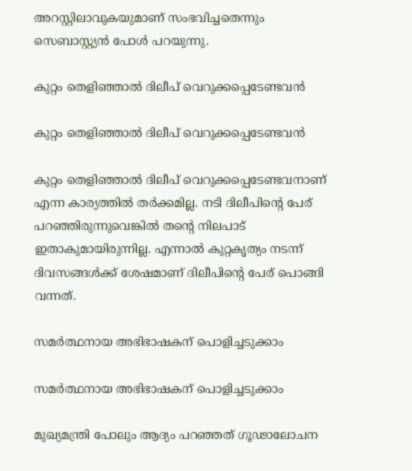അറസ്റ്റിലാവുകയുമാണ് സംഭവിച്ചതെന്നും സെബാസ്റ്റ്യന്‍ പോള്‍ പറയുന്നു.

കുറ്റം തെളിഞ്ഞാല്‍ ദിലീപ് വെറുക്കപ്പെടേണ്ടവൻ

കുറ്റം തെളിഞ്ഞാല്‍ ദിലീപ് വെറുക്കപ്പെടേണ്ടവൻ

കുറ്റം തെളിഞ്ഞാല്‍ ദിലീപ് വെറുക്കപ്പെടേണ്ടവനാണ് എന്ന കാര്യത്തില്‍ തര്‍ക്കമില്ല. നടി ദിലീപിന്റെ പേര് പറഞ്ഞിരുന്നുവെങ്കില്‍ തന്റെ നിലപാട് ഇതാകുമായിരുന്നില്ല. എന്നാല്‍ കുറ്റകൃത്യം നടന്ന് ദിവസങ്ങള്‍ക്ക് ശേഷമാണ് ദിലീപിന്റെ പേര് പൊങ്ങി വന്നത്.

സമര്‍ത്ഥനായ അഭിഭാഷകന് പൊളിച്ചടുക്കാം

സമര്‍ത്ഥനായ അഭിഭാഷകന് പൊളിച്ചടുക്കാം

മുഖ്യമന്ത്രി പോലും ആദ്യം പറഞ്ഞത് ഗൂഢാലോചന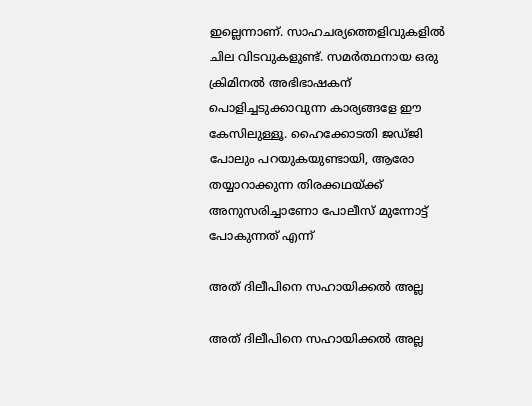ഇല്ലെന്നാണ്. സാഹചര്യത്തെളിവുകളില്‍ ചില വിടവുകളുണ്ട്. സമര്‍ത്ഥനായ ഒരു ക്രിമിനല്‍ അഭിഭാഷകന് പൊളിച്ചടുക്കാവുന്ന കാര്യങ്ങളേ ഈ കേസിലുള്ളൂ. ഹൈക്കോടതി ജഡ്ജി പോലും പറയുകയുണ്ടായി, ആരോ തയ്യാറാക്കുന്ന തിരക്കഥയ്ക്ക് അനുസരിച്ചാണോ പോലീസ് മുന്നോട്ട് പോകുന്നത് എന്ന്

അത് ദിലീപിനെ സഹായിക്കല്‍ അല്ല

അത് ദിലീപിനെ സഹായിക്കല്‍ അല്ല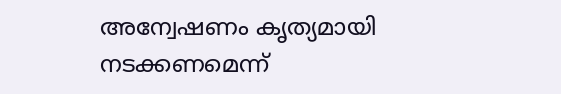അന്വേഷണം കൃത്യമായി നടക്കണമെന്ന്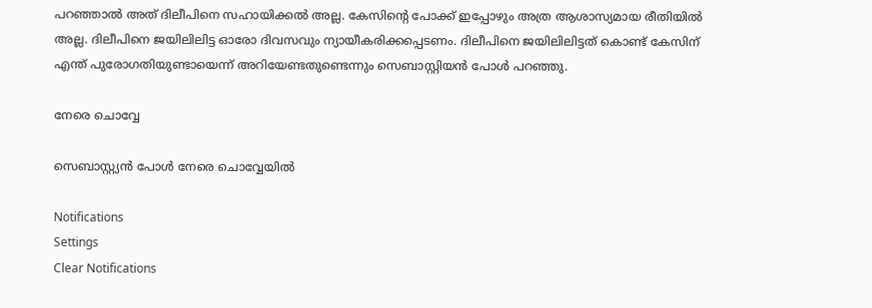പറഞ്ഞാല്‍ അത് ദിലീപിനെ സഹായിക്കല്‍ അല്ല. കേസിന്റെ പോക്ക് ഇപ്പോഴും അത്ര ആശാസ്യമായ രീതിയില്‍ അല്ല. ദിലീപിനെ ജയിലിലിട്ട ഓരോ ദിവസവും ന്യായീകരിക്കപ്പെടണം. ദിലീപിനെ ജയിലിലിട്ടത് കൊണ്ട് കേസിന് എന്ത് പുരോഗതിയുണ്ടായെന്ന് അറിയേണ്ടതുണ്ടെന്നും സെബാസ്റ്റിയന്‍ പോള്‍ പറഞ്ഞു.

നേരെ ചൊവ്വേ

സെബാസ്റ്റ്യൻ പോൾ നേരെ ചൊവ്വേയിൽ

Notifications
Settings
Clear Notifications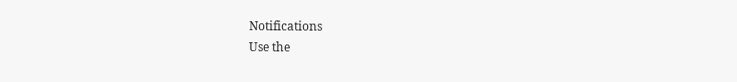Notifications
Use the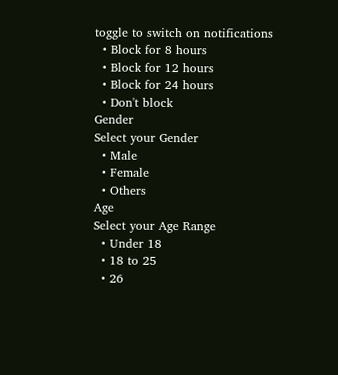toggle to switch on notifications
  • Block for 8 hours
  • Block for 12 hours
  • Block for 24 hours
  • Don't block
Gender
Select your Gender
  • Male
  • Female
  • Others
Age
Select your Age Range
  • Under 18
  • 18 to 25
  • 26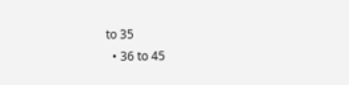to 35
  • 36 to 45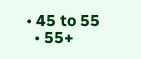• 45 to 55
  • 55+